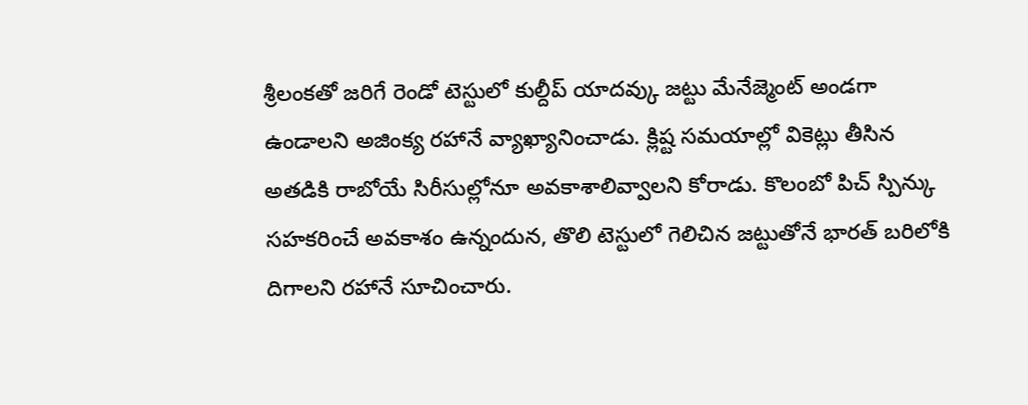శ్రీలంకతో జరిగే రెండో టెస్టులో కుల్దీప్ యాదవ్కు జట్టు మేనేజ్మెంట్ అండగా ఉండాలని అజింక్య రహానే వ్యాఖ్యానించాడు. క్లిష్ట సమయాల్లో వికెట్లు తీసిన అతడికి రాబోయే సిరీసుల్లోనూ అవకాశాలివ్వాలని కోరాడు. కొలంబో పిచ్ స్పిన్కు సహకరించే అవకాశం ఉన్నందున, తొలి టెస్టులో గెలిచిన జట్టుతోనే భారత్ బరిలోకి దిగాలని రహానే సూచించారు.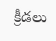క్రీడలు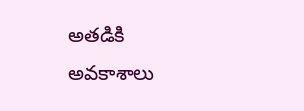అతడికి అవకాశాలు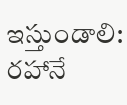ఇస్తుండాలి: రహానే